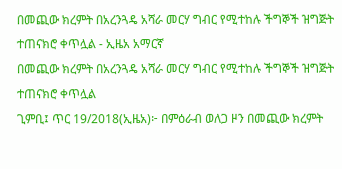በመጪው ክረምት በአረንጓዴ አሻራ መርሃ ግብር የሚተከሉ ችግኞች ዝግጅት ተጠናክሮ ቀጥሏል - ኢዜአ አማርኛ
በመጪው ክረምት በአረንጓዴ አሻራ መርሃ ግብር የሚተከሉ ችግኞች ዝግጅት ተጠናክሮ ቀጥሏል
ጊምቢ፤ ጥር 19/2018(ኢዜአ)፦ በምዕራብ ወለጋ ዞን በመጪው ክረምት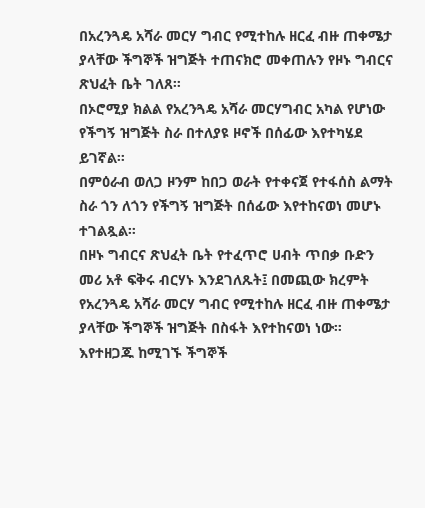በአረንጓዴ አሻራ መርሃ ግብር የሚተከሉ ዘርፈ ብዙ ጠቀሜታ ያላቸው ችግኞች ዝግጅት ተጠናክሮ መቀጠሉን የዞኑ ግብርና ጽህፈት ቤት ገለጸ።
በኦሮሚያ ክልል የአረንጓዴ አሻራ መርሃግብር አካል የሆነው የችግኝ ዝግጅት ስራ በተለያዩ ዞኖች በሰፊው እየተካሄደ ይገኛል።
በምዕራብ ወለጋ ዞንም ከበጋ ወራት የተቀናጀ የተፋሰስ ልማት ስራ ጎን ለጎን የችግኝ ዝግጅት በሰፊው እየተከናወነ መሆኑ ተገልጿል።
በዞኑ ግብርና ጽህፈት ቤት የተፈጥሮ ሀብት ጥበቃ ቡድን መሪ አቶ ፍቅሩ ብርሃኑ እንደገለጹት፤ በመጪው ክረምት የአረንጓዴ አሻራ መርሃ ግብር የሚተከሉ ዘርፈ ብዙ ጠቀሜታ ያላቸው ችግኞች ዝግጅት በስፋት እየተከናወነ ነው።
እየተዘጋጁ ከሚገኙ ችግኞች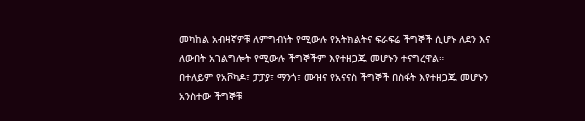መካከል አብዛኛዎቹ ለምግብነት የሚውሉ የአትክልትና ፍራፍሬ ችግኞች ሲሆኑ ለደን እና ለውበት አገልግሎት የሚውሉ ችግኞችም እየተዘጋጁ መሆኑን ተናግረዋል።
በተለይም የአቮካዶ፣ ፓፓያ፣ ማንጎ፣ ሙዝና የአናናስ ችግኞች በስፋት እየተዘጋጁ መሆኑን አንስተው ችግኞቹ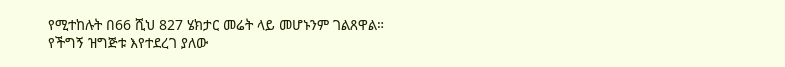የሚተከሉት በ66 ሺህ 827 ሄክታር መሬት ላይ መሆኑንም ገልጸዋል።
የችግኝ ዝግጅቱ እየተደረገ ያለው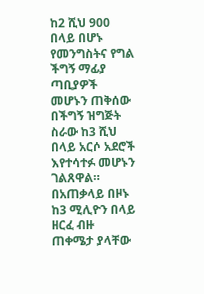ከ2 ሺህ 900 በላይ በሆኑ የመንግስትና የግል ችግኝ ማፊያ ጣቢያዎች መሆኑን ጠቅሰው በችግኝ ዝግጅት ስራው ከ3 ሺህ በላይ አርሶ አደሮች እየተሳተፉ መሆኑን ገልጸዋል።
በአጠቃላይ በዞኑ ከ3 ሚሊዮን በላይ ዘርፈ ብዙ ጠቀሜታ ያላቸው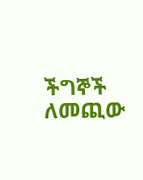ችግኞች ለመጪው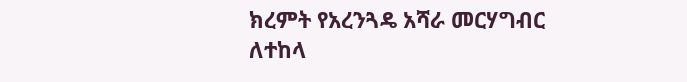ክረምት የአረንጓዴ አሻራ መርሃግብር ለተከላ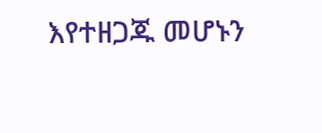እየተዘጋጁ መሆኑን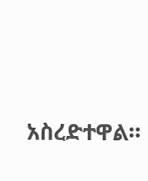አስረድተዋል።